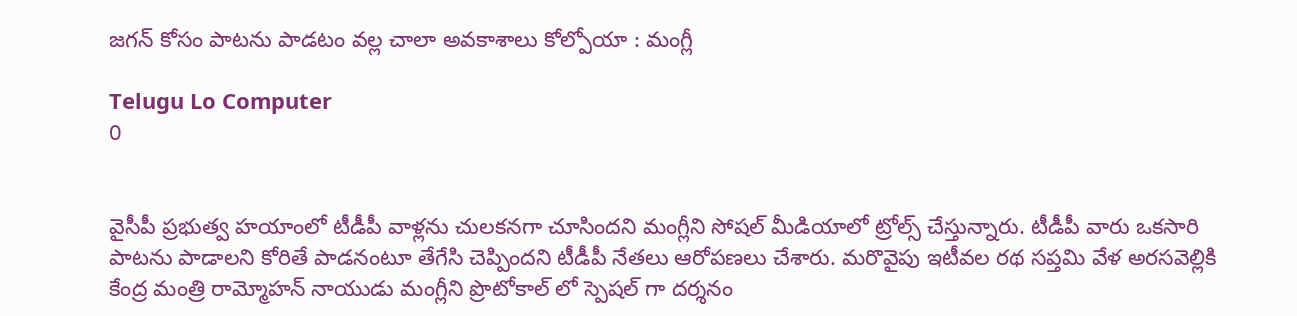జగన్ కోసం పాటను పాడటం వల్ల చాలా అవకాశాలు కోల్పోయా : మంగ్లీ

Telugu Lo Computer
0


వైసీపీ ప్రభుత్వ హయాంలో టీడీపీ వాళ్లను చులకనగా చూసిందని మంగ్లీని సోషల్ మీడియాలో ట్రోల్స్ చేస్తున్నారు. టీడీపీ వారు ఒకసారి పాటను పాడాలని కోరితే పాడనంటూ తేగేసి చెప్పిందని టీడీపీ నేతలు ఆరోపణలు చేశారు. మరొవైపు ఇటీవల రథ సప్తమి వేళ అరసవెల్లికి కేంద్ర మంత్రి రామ్మోహన్ నాయుడు మంగ్లీని ప్రొటోకాల్ లో స్పెషల్ గా దర్శనం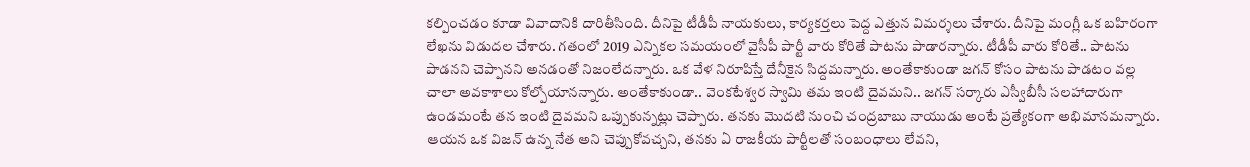కల్పించడం కూడా వివాదానికి దారితీసింది. దీనిపై టీడీపీ నాయకులు, కార్యకర్తలు పెద్ద ఎత్తున విమర్శలు చేశారు. దీనిపై మంగ్లీ ఒక బహిరంగా లేఖను విడుదల చేశారు. గతంలో 2019 ఎన్నికల సమయంలో వైసీపీ పార్టీ వారు కోరితే పాటను పాడారన్నారు. టీడీపీ వారు కోరితే.. పాటను పాడనని చెప్పానని అనడంతో నిజంలేదన్నారు. ఒక వేళ నిరూపిస్తే దేనీకైన సిద్దమన్నారు. అంతేకాకుండా జగన్ కోసం పాటను పాడటం వల్ల చాలా అవకాశాలు కోల్పోయానన్నారు. అంతేకాకుండా.. వెంకటేశ్వర స్వామి తమ ఇంటి దైవమని.. జగన్ సర్కారు ఎస్వీబీసీ సలహాదారుగా ఉండమంటే తన ఇంటి దైవమని ఒప్పుకున్నట్లు చెప్పారు. తనకు మొదటి నుంచి చంద్రబాబు నాయుడు అంటే ప్రత్యేకంగా అభిమానమన్నారు. ఆయన ఒక విజన్ ఉన్న నేత అని చెప్పుకోవచ్చని, తనకు ఏ రాజకీయ పార్టీలతో సంబంధాలు లేవని,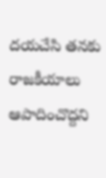దయచేసి తనకు రాజకీయాలు ఆపాదించొద్దని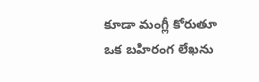కూడా మంగ్లీ కోరుతూ ఒక బహిరంగ లేఖను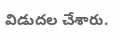విడుదల చేశారు.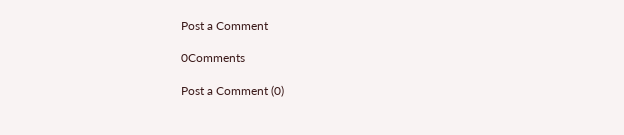Post a Comment

0Comments

Post a Comment (0)